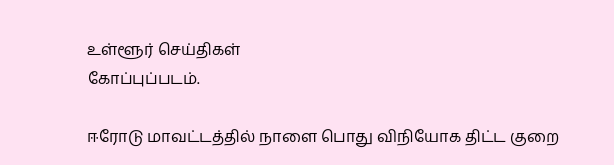உள்ளூர் செய்திகள்
கோப்புப்படம்.

ஈரோடு மாவட்டத்தில் நாளை பொது விநியோக திட்ட குறை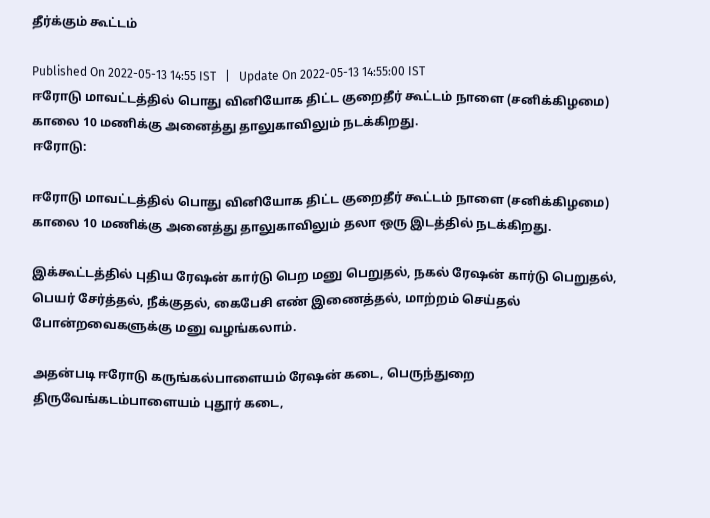தீர்க்கும் கூட்டம்

Published On 2022-05-13 14:55 IST   |   Update On 2022-05-13 14:55:00 IST
ஈரோடு மாவட்டத்தில் பொது வினியோக திட்ட குறைதீர் கூட்டம் நாளை (சனிக்கிழமை) காலை 10 மணிக்கு அனைத்து தாலுகாவிலும் நடக்கிறது.
ஈரோடு:

ஈரோடு மாவட்டத்தில் பொது வினியோக திட்ட குறைதீர் கூட்டம் நாளை (சனிக்கிழமை) காலை 10 மணிக்கு அனைத்து தாலுகாவிலும் தலா ஒரு இடத்தில் நடக்கிறது.

இக்கூட்டத்தில் புதிய ரேஷன் கார்டு பெற மனு பெறுதல், நகல் ரேஷன் கார்டு பெறுதல், பெயர் சேர்த்தல், நீக்குதல், கைபேசி எண் இணைத்தல், மாற்றம் செய்தல் போன்றவைகளுக்கு மனு வழங்கலாம்.

அதன்படி ஈரோடு கருங்கல்பாளையம் ரேஷன் கடை, பெருந்துறை  திருவேங்கடம்பாளையம் புதூர் கடை,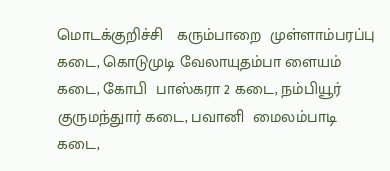மொடக்குறிச்சி   கரும்பாறை  முள்ளாம்பரப்பு கடை, கொடுமுடி வேலாயுதம்பா ளையம் கடை, கோபி  பாஸ்கரா 2 கடை, நம்பியூர்   குருமந்துார் கடை, பவானி  மைலம்பாடி கடை,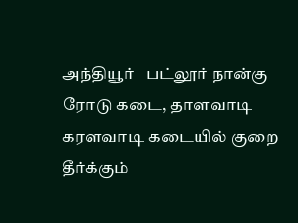அந்தியூர்   பட்லூர் நான்கு ரோடு கடை, தாளவாடி  கரளவாடி கடையில் குறை தீர்க்கும்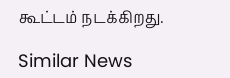கூட்டம் நடக்கிறது.

Similar News